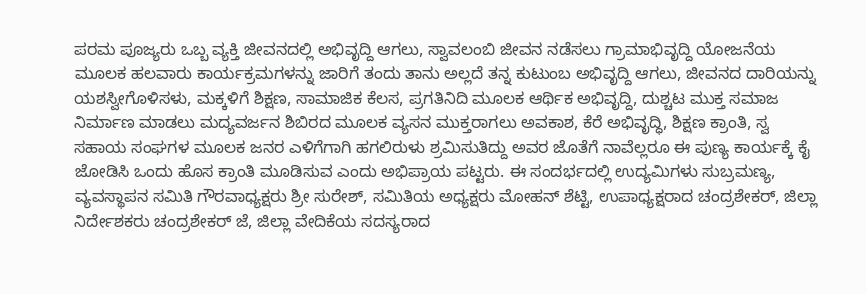ಪರಮ ಪೂಜ್ಯರು ಒಬ್ಬ ವ್ಯಕ್ತಿ ಜೀವನದಲ್ಲಿ ಅಭಿವೃದ್ದಿ ಆಗಲು, ಸ್ವಾವಲಂಬಿ ಜೀವನ ನಡೆಸಲು ಗ್ರಾಮಾಭಿವೃದ್ದಿ ಯೋಜನೆಯ ಮೂಲಕ ಹಲವಾರು ಕಾರ್ಯಕ್ರಮಗಳನ್ನು ಜಾರಿಗೆ ತಂದು ತಾನು ಅಲ್ಲದೆ ತನ್ನ ಕುಟುಂಬ ಅಭಿವೃದ್ದಿ ಆಗಲು, ಜೀವನದ ದಾರಿಯನ್ನು ಯಶಸ್ವೀಗೊಳಿಸಳು, ಮಕ್ಕಳಿಗೆ ಶಿಕ್ಷಣ, ಸಾಮಾಜಿಕ ಕೆಲಸ, ಪ್ರಗತಿನಿದಿ ಮೂಲಕ ಆರ್ಥಿಕ ಅಭಿವೃದ್ದಿ, ದುಶ್ಚಟ ಮುಕ್ತ ಸಮಾಜ ನಿರ್ಮಾಣ ಮಾಡಲು ಮದ್ಯವರ್ಜನ ಶಿಬಿರದ ಮೂಲಕ ವ್ಯಸನ ಮುಕ್ತರಾಗಲು ಅವಕಾಶ, ಕೆರೆ ಅಭಿವೃದ್ಧಿ, ಶಿಕ್ಷಣ ಕ್ರಾಂತಿ, ಸ್ವ ಸಹಾಯ ಸಂಘಗಳ ಮೂಲಕ ಜನರ ಎಳಿಗೆಗಾಗಿ ಹಗಲಿರುಳು ಶ್ರಮಿಸುತಿದ್ದು ಅವರ ಜೊತೆಗೆ ನಾವೆಲ್ಲರೂ ಈ ಪುಣ್ಯ ಕಾರ್ಯಕ್ಕೆ ಕೈ ಜೋಡಿಸಿ ಒಂದು ಹೊಸ ಕ್ರಾಂತಿ ಮೂಡಿಸುವ ಎಂದು ಅಭಿಪ್ರಾಯ ಪಟ್ಟರು. ಈ ಸಂದರ್ಭದಲ್ಲಿ ಉದ್ಯಮಿಗಳು ಸುಬ್ರಮಣ್ಯ, ವ್ಯವಸ್ಥಾಪನ ಸಮಿತಿ ಗೌರವಾಧ್ಯಕ್ಷರು ಶ್ರೀ ಸುರೇಶ್, ಸಮಿತಿಯ ಅಧ್ಯಕ್ಷರು ಮೋಹನ್ ಶೆಟ್ಟಿ, ಉಪಾಧ್ಯಕ್ಷರಾದ ಚಂದ್ರಶೇಕರ್, ಜಿಲ್ಲಾ ನಿರ್ದೇಶಕರು ಚಂದ್ರಶೇಕರ್ ಜೆ, ಜಿಲ್ಲಾ ವೇದಿಕೆಯ ಸದಸ್ಯರಾದ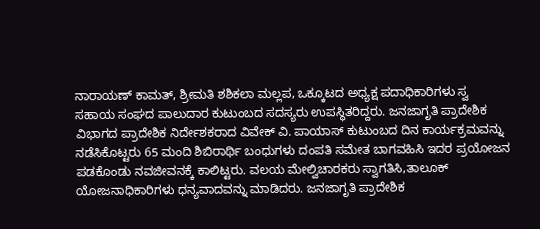ನಾರಾಯಣ್ ಕಾಮತ್, ಶ್ರೀಮತಿ ಶಶಿಕಲಾ ಮಲ್ಲಪ, ಒಕ್ಕೂಟದ ಅಧ್ಯಕ್ಷ ಪದಾಧಿಕಾರಿಗಳು ಸ್ವ ಸಹಾಯ ಸಂಘದ ಪಾಲುದಾರ ಕುಟುಂಬದ ಸದಸ್ಯರು ಉಪಸ್ಥಿತರಿದ್ದರು. ಜನಜಾಗೃತಿ ಪ್ರಾದೇಶಿಕ ವಿಭಾಗದ ಪ್ರಾದೇಶಿಕ ನಿರ್ದೇಶಕರಾದ ವಿವೇಕ್ ವಿ. ಪಾಯಾಸ್ ಕುಟುಂಬದ ದಿನ ಕಾರ್ಯಕ್ರಮವನ್ನು ನಡೆಸಿಕೊಟ್ಟರು 65 ಮಂದಿ ಶಿಬಿರಾರ್ಥಿ ಬಂಧುಗಳು ದಂಪತಿ ಸಮೇತ ಬಾಗವಹಿಸಿ ಇದರ ಪ್ರಯೋಜನ ಪಡಕೊಂಡು ನವಜೀವನಕ್ಕೆ ಕಾಲಿಟ್ಟರು. ವಲಯ ಮೇಲ್ವಿಚಾರಕರು ಸ್ವಾಗತಿಸಿ,ತಾಲೂಕ್ ಯೋಜನಾಧಿಕಾರಿಗಳು ಧನ್ಯವಾದವನ್ನು ಮಾಡಿದರು. ಜನಜಾಗೃತಿ ಪ್ರಾದೇಶಿಕ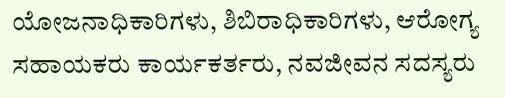ಯೋಜನಾಧಿಕಾರಿಗಳು, ಶಿಬಿರಾಧಿಕಾರಿಗಳು, ಆರೋಗ್ಯ ಸಹಾಯಕರು ಕಾರ್ಯಕರ್ತರು, ನವಜೀವನ ಸದಸ್ಯರು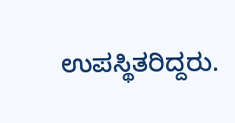ಉಪಸ್ಥಿತರಿದ್ದರು.